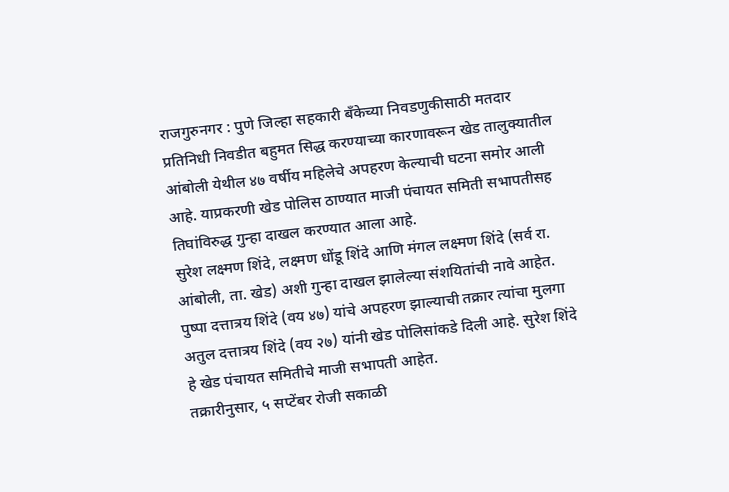राजगुरुनगर : पुणे जिल्हा सहकारी बँकेच्या निवडणुकीसाठी मतदार प्रतिनिधी निवडीत बहुमत सिद्ध करण्याच्या कारणावरून खेड तालुक्यातील आंबोली येथील ४७ वर्षीय महिलेचे अपहरण केल्याची घटना समोर आली आहे. याप्रकरणी खेड पोलिस ठाण्यात माजी पंचायत समिती सभापतीसह तिघांविरुद्ध गुन्हा दाखल करण्यात आला आहे.
सुरेश लक्ष्मण शिंदे, लक्ष्मण धोंडू शिंदे आणि मंगल लक्ष्मण शिंदे (सर्व रा. आंबोली, ता. खेड) अशी गुन्हा दाखल झालेल्या संशयितांची नावे आहेत. पुष्पा दत्तात्रय शिंदे (वय ४७) यांचे अपहरण झाल्याची तक्रार त्यांचा मुलगा अतुल दत्तात्रय शिंदे (वय २७) यांनी खेड पोलिसांकडे दिली आहे. सुरेश शिंदे हे खेड पंचायत समितीचे माजी सभापती आहेत.
तक्रारीनुसार, ५ सप्टेंबर रोजी सकाळी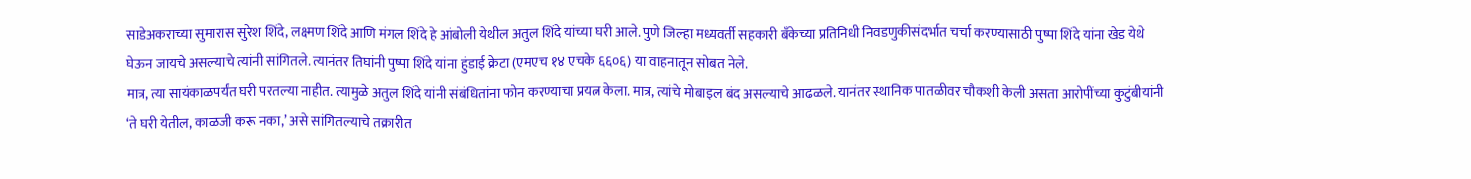साडेअकराच्या सुमारास सुरेश शिंदे, लक्ष्मण शिंदे आणि मंगल शिंदे हे आंबोली येथील अतुल शिंदे यांच्या घरी आले. पुणे जिल्हा मध्यवर्ती सहकारी बँकेच्या प्रतिनिधी निवडणुकीसंदर्भात चर्चा करण्यासाठी पुष्पा शिंदे यांना खेड येथे घेऊन जायचे असल्याचे त्यांनी सांगितले. त्यानंतर तिघांनी पुष्पा शिंदे यांना हुंडाई क्रेटा (एमएच १४ एचके ६६०६) या वाहनातून सोबत नेले.
मात्र, त्या सायंकाळपर्यंत घरी परतल्या नाहीत. त्यामुळे अतुल शिंदे यांनी संबंधितांना फोन करण्याचा प्रयत्न केला. मात्र, त्यांचे मोबाइल बंद असल्याचे आढळले. यानंतर स्थानिक पातळीवर चौकशी केली असता आरोपींच्या कुटुंबीयांनी ‘ते घरी येतील, काळजी करू नका,’ असे सांगितल्याचे तक्रारीत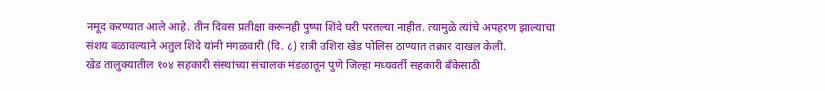नमूद करण्यात आले आहे. तीन दिवस प्रतीक्षा करूनही पुष्पा शिंदे घरी परतल्या नाहीत. त्यामुळे त्यांचे अपहरण झाल्याचा संशय बळावल्याने अतुल शिंदे यांनी मंगळवारी (दि. ८) रात्री उशिरा खेड पोलिस ठाण्यात तक्रार दाखल केली.
खेड तालुक्यातील १०४ सहकारी संस्थांच्या संचालक मंडळातून पुणे जिल्हा मध्यवर्ती सहकारी बँकेसाठी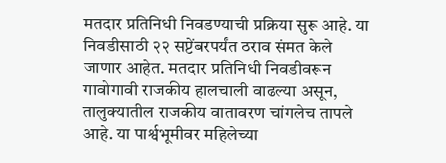मतदार प्रतिनिधी निवडण्याची प्रक्रिया सुरू आहे. या निवडीसाठी २२ सप्टेंबरपर्यंत ठराव संमत केले जाणार आहेत. मतदार प्रतिनिधी निवडीवरून गावोगावी राजकीय हालचाली वाढल्या असून, तालुक्यातील राजकीय वातावरण चांगलेच तापले आहे. या पार्श्वभूमीवर महिलेच्या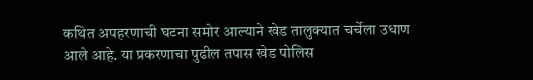कथित अपहरणाची घटना समोर आल्याने खेड तालुक्यात चर्चेला उधाण आले आहे. या प्रकरणाचा पुढील तपास खेड पोलिस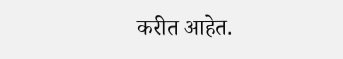करीत आहेत.